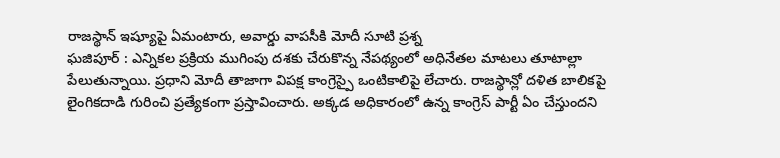రాజస్థాన్ ఇష్యూపై ఏమంటారు, అవార్డు వాపసీకి మోదీ సూటి ప్రశ్న
ఘజిపూర్ : ఎన్నికల ప్రక్రియ ముగింపు దశకు చేరుకొన్న నేపథ్యంలో అధినేతల మాటలు తూటాల్లా పేలుతున్నాయి. ప్రధాని మోదీ తాజాగా విపక్ష కాంగ్రెస్పై ఒంటికాలిపై లేచారు. రాజస్థాన్లో దళిత బాలికపై లైంగికదాడి గురించి ప్రత్యేకంగా ప్రస్తావించారు. అక్కడ అధికారంలో ఉన్న కాంగ్రెస్ పార్టీ ఏం చేస్తుందని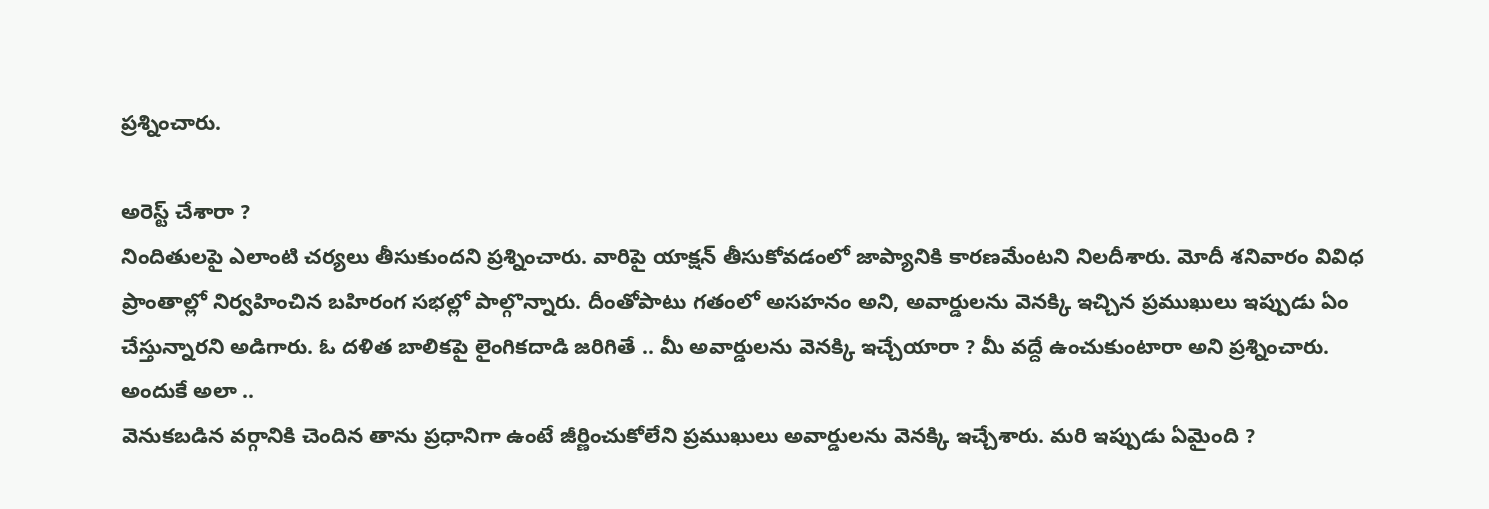ప్రశ్నించారు.

అరెస్ట్ చేశారా ?
నిందితులపై ఎలాంటి చర్యలు తీసుకుందని ప్రశ్నించారు. వారిపై యాక్షన్ తీసుకోవడంలో జాప్యానికి కారణమేంటని నిలదీశారు. మోదీ శనివారం వివిధ ప్రాంతాల్లో నిర్వహించిన బహిరంగ సభల్లో పాల్గొన్నారు. దీంతోపాటు గతంలో అసహనం అని, అవార్డులను వెనక్కి ఇచ్చిన ప్రముఖులు ఇప్పుడు ఏం చేస్తున్నారని అడిగారు. ఓ దళిత బాలికపై లైంగికదాడి జరిగితే .. మీ అవార్డులను వెనక్కి ఇచ్చేయారా ? మీ వద్దే ఉంచుకుంటారా అని ప్రశ్నించారు.
అందుకే అలా ..
వెనుకబడిన వర్గానికి చెందిన తాను ప్రధానిగా ఉంటే జీర్ణించుకోలేని ప్రముఖులు అవార్డులను వెనక్కి ఇచ్చేశారు. మరి ఇప్పుడు ఏమైంది ?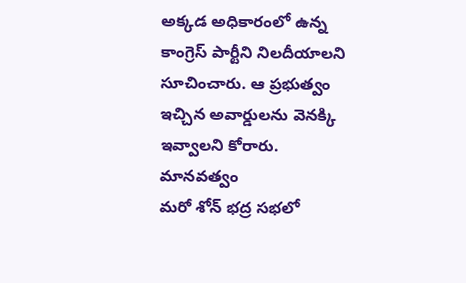అక్కడ అధికారంలో ఉన్న కాంగ్రెస్ పార్టీని నిలదీయాలని సూచించారు. ఆ ప్రభుత్వం ఇచ్చిన అవార్డులను వెనక్కి ఇవ్వాలని కోరారు.
మానవత్వం
మరో శోన్ భద్ర సభలో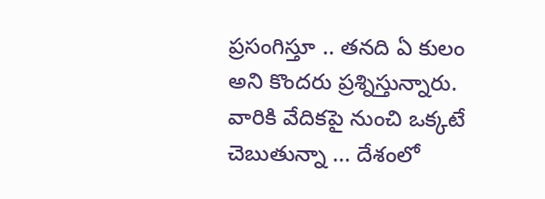ప్రసంగిస్తూ .. తనది ఏ కులం అని కొందరు ప్రశ్నిస్తున్నారు. వారికి వేదికపై నుంచి ఒక్కటే చెబుతున్నా ... దేశంలో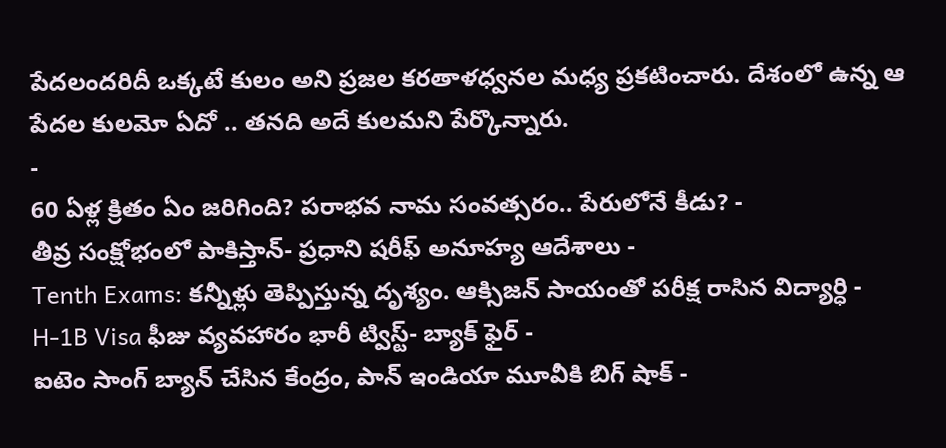పేదలందరిదీ ఒక్కటే కులం అని ప్రజల కరతాళధ్వనల మధ్య ప్రకటించారు. దేశంలో ఉన్న ఆ పేదల కులమో ఏదో .. తనది అదే కులమని పేర్కొన్నారు.
-
60 ఏళ్ల క్రితం ఏం జరిగింది? పరాభవ నామ సంవత్సరం.. పేరులోనే కీడు? -
తీవ్ర సంక్షోభంలో పాకిస్తాన్- ప్రధాని షరీఫ్ అనూహ్య ఆదేశాలు -
Tenth Exams: కన్నీళ్లు తెప్పిస్తున్న దృశ్యం. ఆక్సిజన్ సాయంతో పరీక్ష రాసిన విద్యార్ధి -
H-1B Visa ఫీజు వ్యవహారం భారీ ట్విస్ట్- బ్యాక్ ఫైర్ -
ఐటెం సాంగ్ బ్యాన్ చేసిన కేంద్రం, పాన్ ఇండియా మూవీకి బిగ్ షాక్ -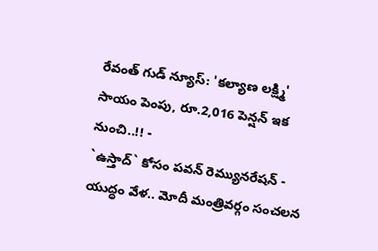రేవంత్ గుడ్ న్యూస్: 'కల్యాణ లక్ష్మి' సాయం పెంపు, రూ.2,016 పెన్షన్ ఇక నుంచి..!! -
`ఉస్తాద్` కోసం పవన్ రెమ్యునరేషన్ -
యుద్ధం వేళ.. మోదీ మంత్రివర్గం సంచలన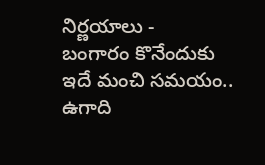నిర్ణయాలు -
బంగారం కొనేందుకు ఇదే మంచి సమయం.. ఉగాది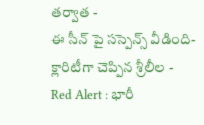తర్వాత -
ఈ సీన్ పై సస్పెన్స్ వీడింది- క్లారిటీగా చెప్పిన శ్రీలీల -
Red Alert : భారీ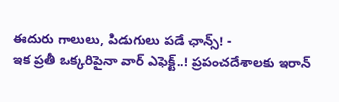ఈదురు గాలులు, పిడుగులు పడే ఛాన్స్! -
ఇక ప్రతీ ఒక్కరిపైనా వార్ ఎఫెక్ట్..! ప్రపంచదేశాలకు ఇరాన్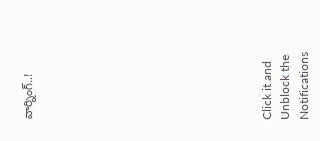వార్నింగ్..!












Click it and Unblock the Notifications